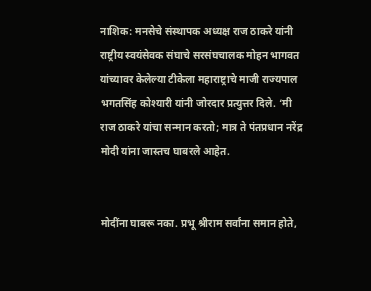नाशिक: मनसेचे संस्थापक अध्यक्ष राज ठाकरे यांनी राष्ट्रीय स्वयंसेवक संघाचे सरसंघचालक मोहन भागवत यांच्यावर केलेल्या टीकेला महाराष्ट्राचे माजी राज्यपाल भगतसिंह कोश्यारी यांनी जोरदार प्रत्युत्तर दिले. ‘मी राज ठाकरे यांचा सन्मान करतो; मात्र ते पंतप्रधान नरेंद्र मोदी यांना जास्तच घाबरले आहेत.


मोदींना घाबरू नका. प्रभू श्रीराम सर्वांना समान होते,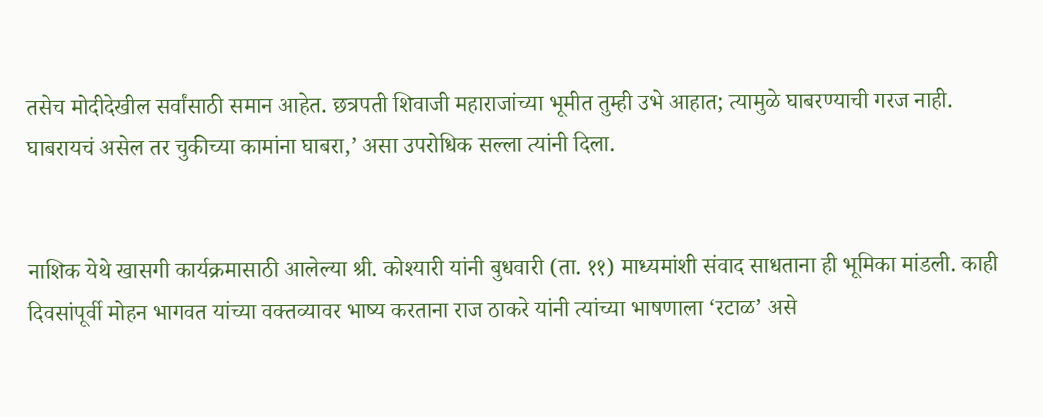तसेच मोदीदेखील सर्वांसाठी समान आहेत. छत्रपती शिवाजी महाराजांच्या भूमीत तुम्ही उभे आहात; त्यामुळे घाबरण्याची गरज नाही. घाबरायचं असेल तर चुकीच्या कामांना घाबरा,’ असा उपरोधिक सल्ला त्यांनी दिला.


नाशिक येथे खासगी कार्यक्रमासाठी आलेल्या श्री. कोश्यारी यांनी बुधवारी (ता. ११) माध्यमांशी संवाद साधताना ही भूमिका मांडली. काही दिवसांपूर्वी मोहन भागवत यांच्या वक्तव्यावर भाष्य करताना राज ठाकरे यांनी त्यांच्या भाषणाला ‘रटाळ’ असे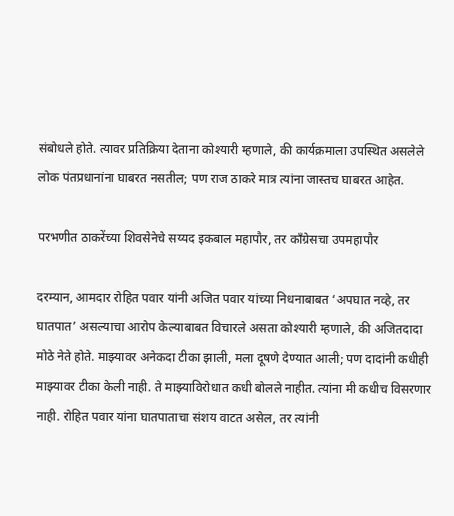संबोधले होते. त्यावर प्रतिक्रिया देताना कोश्यारी म्हणाले, की कार्यक्रमाला उपस्थित असलेले लोक पंतप्रधानांना घाबरत नसतील; पण राज ठाकरे मात्र त्यांना जास्तच घाबरत आहेत.

परभणीत ठाकरेंच्या शिवसेनेचे सय्यद इकबाल महापौर, तर काँग्रेसचा उपमहापौर

दरम्यान, आमदार रोहित पवार यांनी अजित पवार यांच्या निधनाबाबत ‘अपघात नव्हे, तर घातपात’ असल्याचा आरोप केल्याबाबत विचारले असता कोश्यारी म्हणाले, की अजितदादा मोठे नेते होते. माझ्यावर अनेकदा टीका झाली, मला दूषणे देण्यात आली; पण दादांनी कधीही माझ्यावर टीका केली नाही. ते माझ्याविरोधात कधी बोलले नाहीत. त्यांना मी कधीच विसरणार नाही. रोहित पवार यांना घातपाताचा संशय वाटत असेल, तर त्यांनी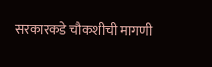सरकारकडे चौकशीची मागणी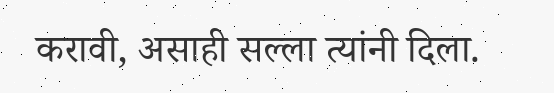करावी, असाही सल्ला त्यांनी दिला.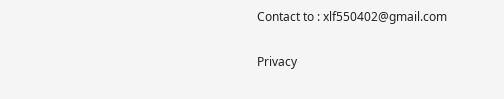Contact to : xlf550402@gmail.com


Privacy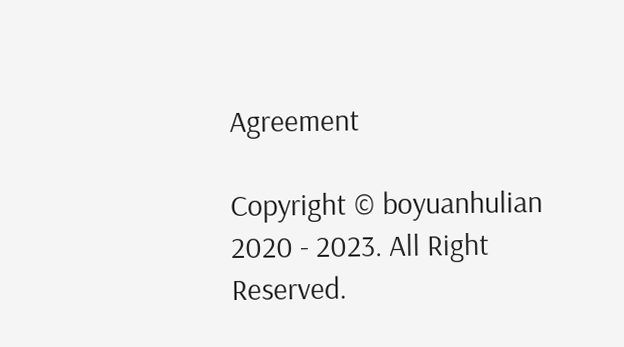Agreement

Copyright © boyuanhulian 2020 - 2023. All Right Reserved.